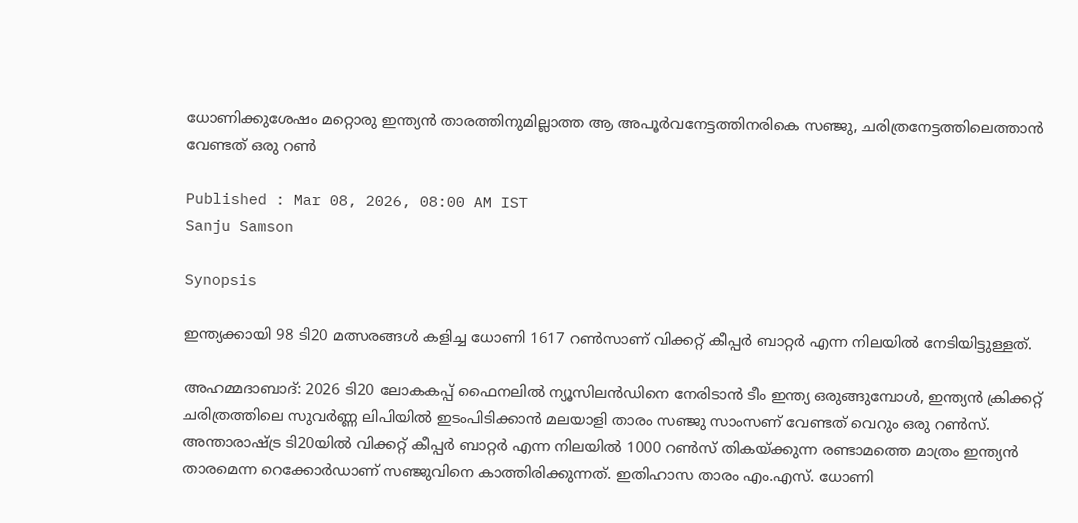ധോണിക്കുശേഷം മറ്റൊരു ഇന്ത്യൻ താരത്തിനുമില്ലാത്ത ആ അപൂര്‍വനേട്ടത്തിനരികെ സഞ്ജു, ചരിത്രനേട്ടത്തിലെത്താൻ വേണ്ടത് ഒരു റണ്‍

Published : Mar 08, 2026, 08:00 AM IST
Sanju Samson

Synopsis

ഇന്ത്യക്കായി 98 ടി20 മത്സരങ്ങൾ കളിച്ച ധോണി 1617 റൺസാണ് വിക്കറ്റ് കീപ്പർ ബാറ്റർ എന്ന നിലയിൽ നേടിയിട്ടുള്ളത്.

അഹമ്മദാബാദ്: 2026 ടി20 ലോകകപ്പ് ഫൈനലിൽ ന്യൂസിലൻഡിനെ നേരിടാൻ ടീം ഇന്ത്യ ഒരുങ്ങുമ്പോൾ, ഇന്ത്യൻ ക്രിക്കറ്റ് ചരിത്രത്തിലെ സുവർണ്ണ ലിപിയിൽ ഇടംപിടിക്കാൻ മലയാളി താരം സഞ്ജു സാംസണ് വേണ്ടത് വെറും ഒരു റൺസ്. അന്താരാഷ്ട്ര ടി20യിൽ വിക്കറ്റ് കീപ്പർ ബാറ്റർ എന്ന നിലയിൽ 1000 റൺസ് തികയ്ക്കുന്ന രണ്ടാമത്തെ മാത്രം ഇന്ത്യൻ താരമെന്ന റെക്കോർഡാണ് സഞ്ജുവിനെ കാത്തിരിക്കുന്നത്. ഇതിഹാസ താരം എം.എസ്. ധോണി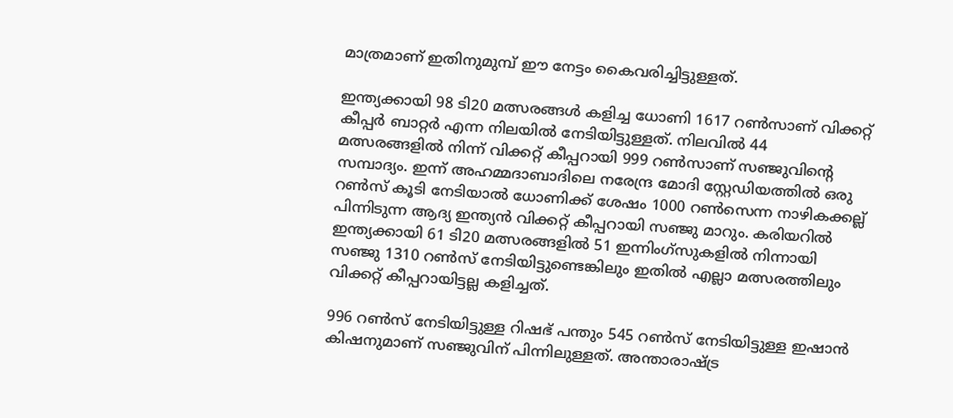മാത്രമാണ് ഇതിനുമുമ്പ് ഈ നേട്ടം കൈവരിച്ചിട്ടുള്ളത്.

ഇന്ത്യക്കായി 98 ടി20 മത്സരങ്ങൾ കളിച്ച ധോണി 1617 റൺസാണ് വിക്കറ്റ് കീപ്പർ ബാറ്റർ എന്ന നിലയിൽ നേടിയിട്ടുള്ളത്. നിലവിൽ 44 മത്സരങ്ങളിൽ നിന്ന് വിക്കറ്റ് കീപ്പറായി 999 റൺസാണ് സഞ്ജുവിന്‍റെ സമ്പാദ്യം. ഇന്ന് അഹമ്മദാബാദിലെ നരേന്ദ്ര മോദി സ്റ്റേഡിയത്തിൽ ഒരു റൺസ് കൂടി നേടിയാൽ ധോണിക്ക് ശേഷം 1000 റണ്‍സെന്ന നാഴികക്കല്ല് പിന്നിടുന്ന ആദ്യ ഇന്ത്യൻ വിക്കറ്റ് കീപ്പറായി സഞ്ജു മാറും. കരിയറില്‍ ഇന്ത്യക്കായി 61 ടി20 മത്സരങ്ങളിൽ 51 ഇന്നിംഗ്സുകളില്‍ നിന്നായി സഞ്ജു 1310 റണ്‍സ് നേടിയിട്ടുണ്ടെങ്കിലും ഇതില്‍ എല്ലാ മത്സരത്തിലും വിക്കറ്റ് കീപ്പറായിട്ടല്ല കളിച്ചത്.

996 റൺസ് നേടിയിട്ടുള്ള റിഷഭ് പന്തും 545 റൺസ് നേടിയിട്ടുള്ള ഇഷാന്‍ കിഷനുമാണ് സഞ്ജുവിന് പിന്നിലുള്ളത്. അന്താരാഷ്ട്ര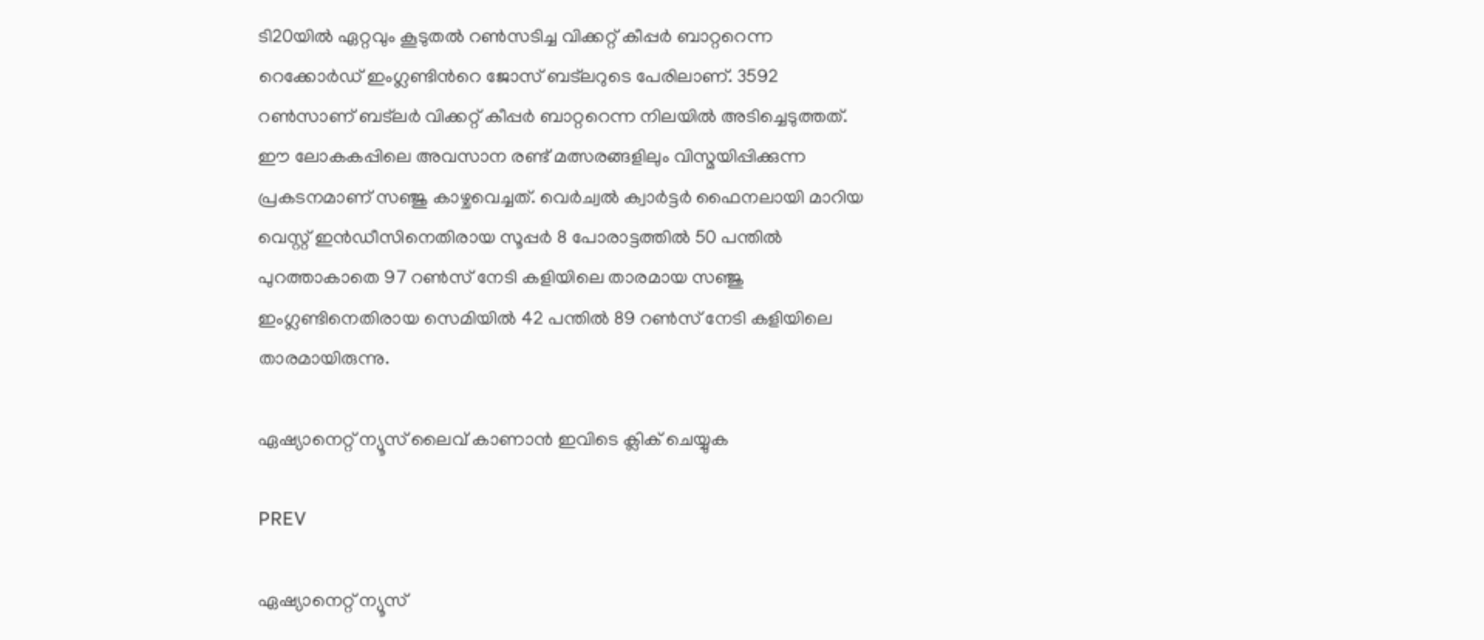ടി20യില്‍ ഏറ്റവും കൂടുതല്‍ റൺസടിച്ച വിക്കറ്റ് കീപ്പര്‍ ബാറ്ററെന്ന റെക്കോര്‍ഡ് ഇംഗ്ലണ്ടിന്‍റെ ജോസ് ബട്‌ലറുടെ പേരിലാണ്. 3592 റൺസാണ് ബട്‌ലര്‍ വിക്കറ്റ് കീപ്പര്‍ ബാറ്ററെന്ന നിലയില്‍ അടിച്ചെടുത്തത്. ഈ ലോകകപ്പിലെ അവസാന രണ്ട് മത്സരങ്ങളിലും വിസ്മയിപ്പിക്കുന്ന പ്രകടനമാണ് സഞ്ജു കാഴ്ചവെച്ചത്. വെര്‍ച്വല്‍ ക്വാര്‍ട്ടര്‍ ഫൈനലായി മാറിയ വെസ്റ്റ് ഇൻഡീസിനെതിരായ സൂപ്പര്‍ 8 പോരാട്ടത്തില്‍ 50 പന്തിൽ പുറത്താകാതെ 97 റൺസ് നേടി കളിയിലെ താരമായ സഞ്ജു ഇംഗ്ലണ്ടിനെതിരായ സെമിയില്‍ 42 പന്തിൽ 89 റൺസ് നേടി കളിയിലെ താരമായിരുന്നു.

ഏഷ്യാനെറ്റ് ന്യൂസ് ലൈവ് കാണാന്‍ ഇവിടെ ക്ലിക് ചെയ്യുക

PREV

ഏഷ്യാനെറ്റ് ന്യൂസ്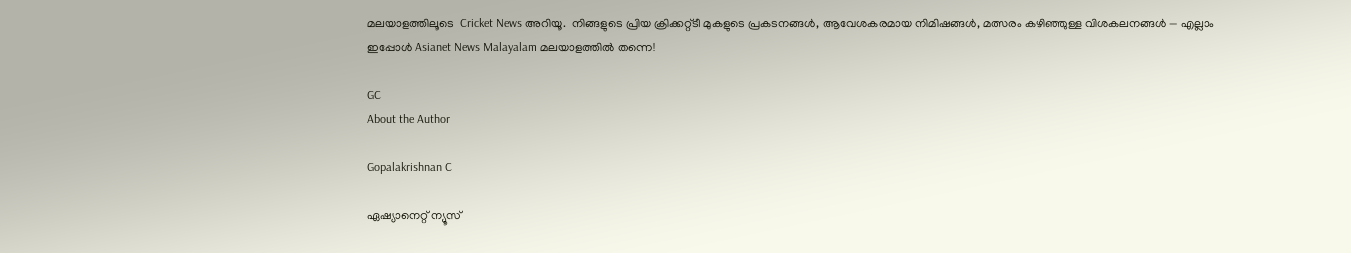മലയാളത്തിലൂടെ  Cricket News അറിയൂ.  നിങ്ങളുടെ പ്രിയ ക്രിക്കറ്റ്ടീ മുകളുടെ പ്രകടനങ്ങൾ, ആവേശകരമായ നിമിഷങ്ങൾ, മത്സരം കഴിഞ്ഞുള്ള വിശകലനങ്ങൾ — എല്ലാം ഇപ്പോൾ Asianet News Malayalam മലയാളത്തിൽ തന്നെ!

GC
About the Author

Gopalakrishnan C

ഏഷ്യാനെറ്റ് ന്യൂസ്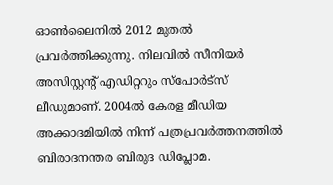ഓണ്‍ലൈനില്‍ 2012 മുതല്‍ പ്രവര്‍ത്തിക്കുന്നു. നിലവില്‍ സീനിയര്‍ അസിസ്റ്റന്‍റ് എഡിറ്ററും സ്പോർട്സ് ലീഡുമാണ്. 2004ൽ കേരള മീഡിയ അക്കാദമിയില്‍ നിന്ന് പത്രപ്രവര്‍ത്തനത്തില്‍ ബിരാദനന്തര ബിരുദ ഡിപ്ലോമ.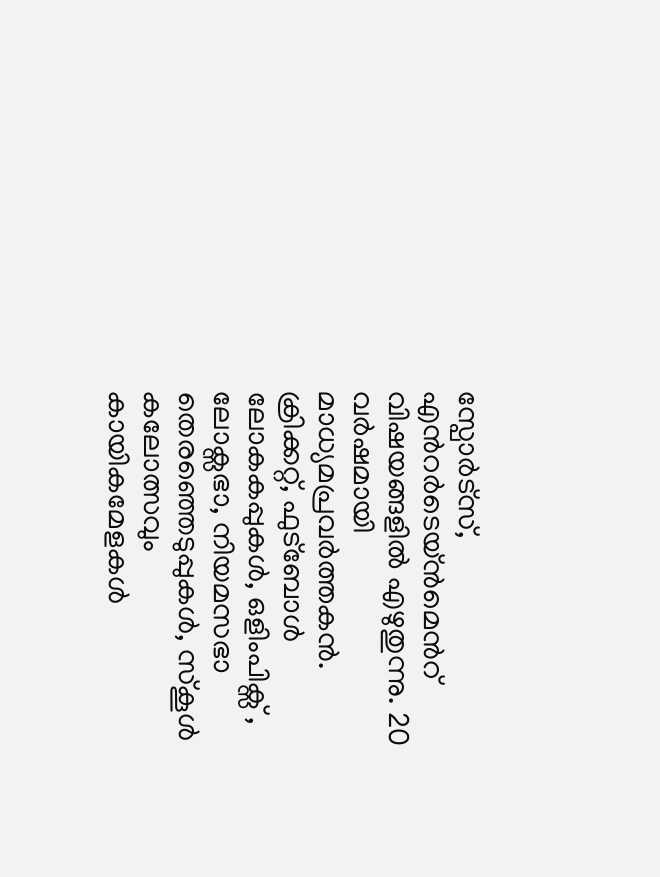സ്പോര്‍ട്സ്, എന്‍റര്‍ടെയ്ൻമെന്‍റ് വിഷയങ്ങളില്‍ എഴുതുന്നു. 20 വര്‍ഷമായി മാധ്യമപ്രവര്‍ത്തകൻ. ക്രിക്കറ്റ്, ഫുട്ബോള്‍ ലോകകപ്പുകൾ, ഒളിംപിക്സ് , ലോക്സഭാ, നിയമസഭാ തെരഞ്ഞെടുപ്പുകള്‍, സ്കൂള്‍ കലോത്സവും കായികമേളകള്‍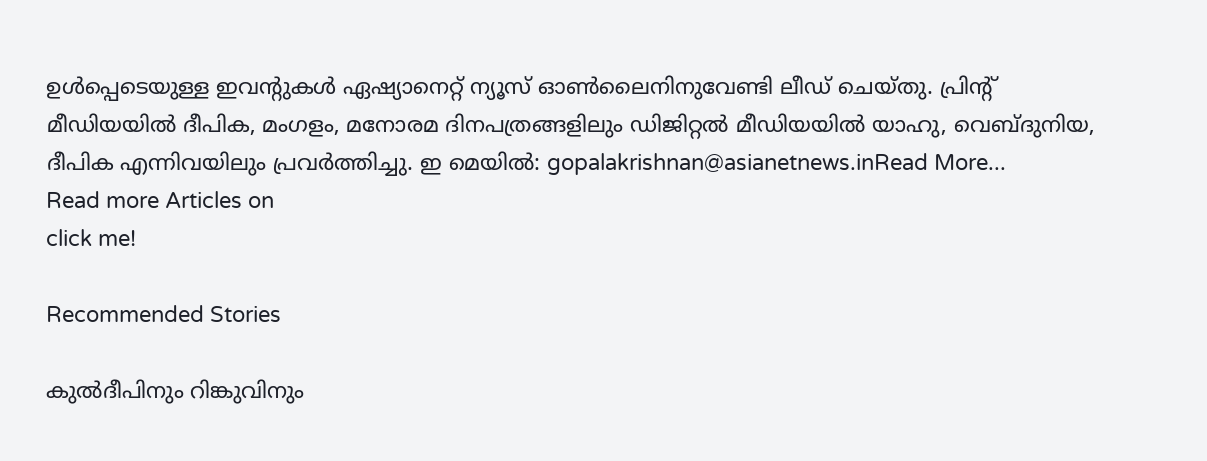ഉള്‍പ്പെടെയുള്ള ഇവന്‍റുകള്‍ ഏഷ്യാനെറ്റ് ന്യൂസ് ഓണ്‍ലൈനിനുവേണ്ടി ലീഡ് ചെയ്തു. പ്രിന്‍റ് മീഡിയയില്‍ ദീപിക, മംഗളം, മനോരമ ദിനപത്രങ്ങളിലും ഡിജിറ്റൽ മീഡിയയില്‍ യാഹു, വെബ്ദുനിയ, ദീപിക എന്നിവയിലും പ്രവര്‍ത്തിച്ചു. ഇ മെയില്‍: gopalakrishnan@asianetnews.inRead More...
Read more Articles on
click me!

Recommended Stories

കുല്‍ദീപിനും റിങ്കുവിനും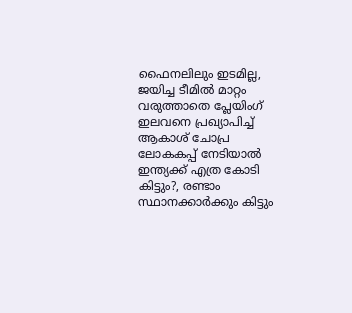ഫൈനലിലും ഇടമില്ല, ജയിച്ച ടീമില്‍ മാറ്റം വരുത്താതെ പ്ലേയിംഗ് ഇലവനെ പ്രഖ്യാപിച്ച് ആകാശ് ചോപ്ര
ലോകകപ്പ് നേടിയാൽ ഇന്ത്യക്ക് എത്ര കോടി കിട്ടും?, രണ്ടാം സ്ഥാനക്കാര്‍ക്കും കിട്ടും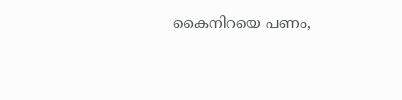കൈനിറയെ പണം,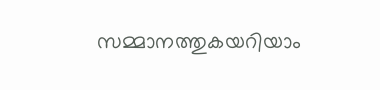സമ്മാനത്തുകയറിയാം